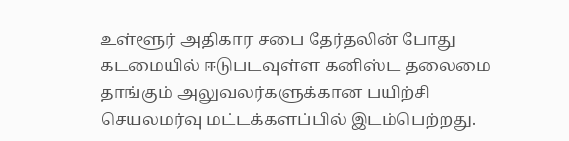உள்ளூர் அதிகார சபை தேர்தலின் போது கடமையில் ஈடுபடவுள்ள கனிஸ்ட தலைமை தாங்கும் அலுவலர்களுக்கான பயிற்சி செயலமர்வு மட்டக்களப்பில் இடம்பெற்றது.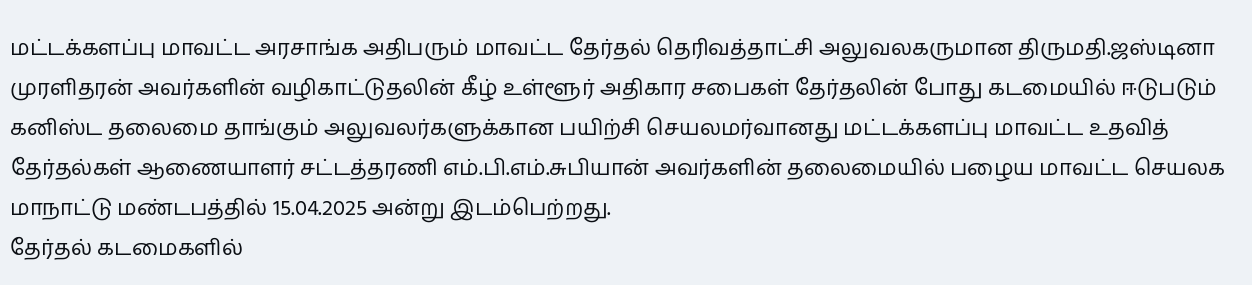மட்டக்களப்பு மாவட்ட அரசாங்க அதிபரும் மாவட்ட தேர்தல் தெரிவத்தாட்சி அலுவலகருமான திருமதி.ஜஸ்டினா முரளிதரன் அவர்களின் வழிகாட்டுதலின் கீழ் உள்ளூர் அதிகார சபைகள் தேர்தலின் போது கடமையில் ஈடுபடும் கனிஸ்ட தலைமை தாங்கும் அலுவலர்களுக்கான பயிற்சி செயலமர்வானது மட்டக்களப்பு மாவட்ட உதவித் தேர்தல்கள் ஆணையாளர் சட்டத்தரணி எம்.பி.எம்.சுபியான் அவர்களின் தலைமையில் பழைய மாவட்ட செயலக மாநாட்டு மண்டபத்தில் 15.04.2025 அன்று இடம்பெற்றது.
தேர்தல் கடமைகளில்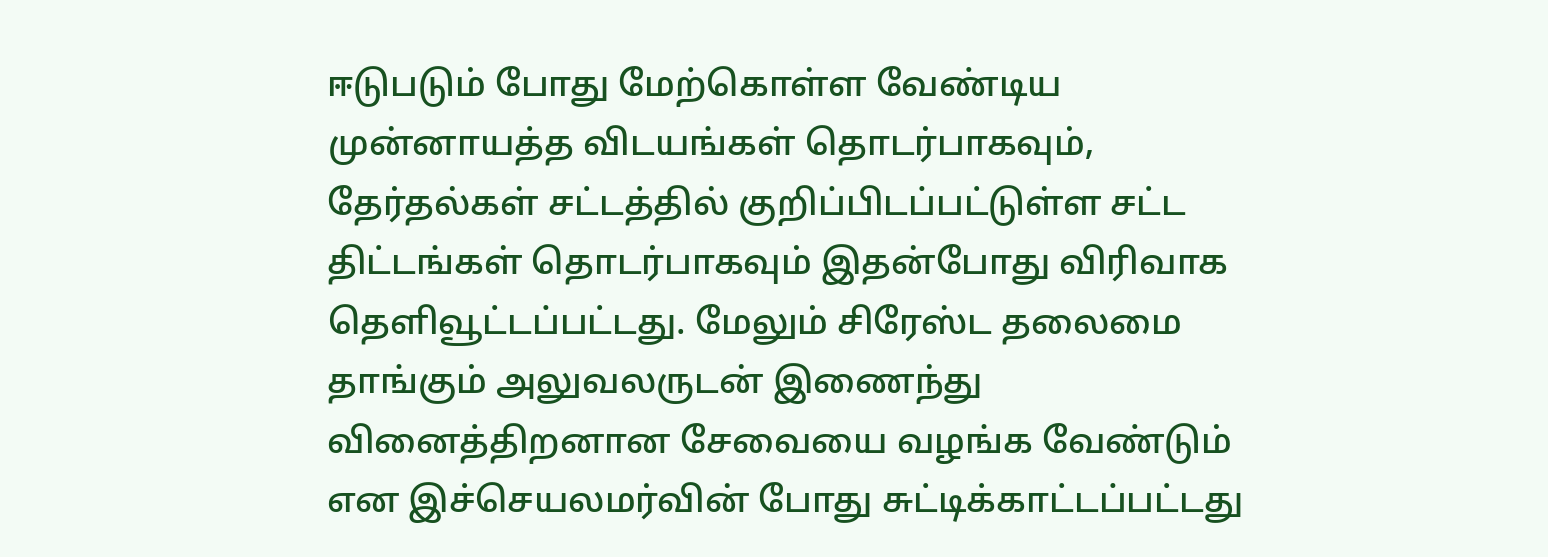ஈடுபடும் போது மேற்கொள்ள வேண்டிய முன்னாயத்த விடயங்கள் தொடர்பாகவும், தேர்தல்கள் சட்டத்தில் குறிப்பிடப்பட்டுள்ள சட்ட திட்டங்கள் தொடர்பாகவும் இதன்போது விரிவாக தெளிவூட்டப்பட்டது. மேலும் சிரேஸ்ட தலைமை தாங்கும் அலுவலருடன் இணைந்து வினைத்திறனான சேவையை வழங்க வேண்டும் என இச்செயலமர்வின் போது சுட்டிக்காட்டப்பட்டது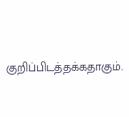குறிப்பிடத்தக்கதாகும்.